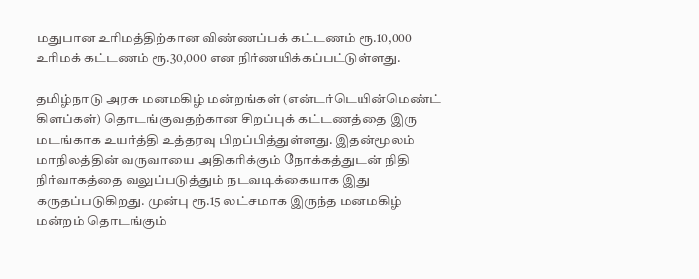மதுபான உரிமத்திற்கான விண்ணப்பக் கட்டணம் ரூ.10,000 உரிமக் கட்டணம் ரூ.30,000 என நிர்ணயிக்கப்பட்டுள்ளது.

தமிழ்நாடு அரசு மனமகிழ் மன்றங்கள் (என்டர்டெயின்மெண்ட் கிளப்கள்) தொடங்குவதற்கான சிறப்புக் கட்டணத்தை இரு மடங்காக உயர்த்தி உத்தரவு பிறப்பித்துள்ளது. இதன்மூலம் மாநிலத்தின் வருவாயை அதிகரிக்கும் நோக்கத்துடன் நிதி நிர்வாகத்தை வலுப்படுத்தும் நடவடிக்கையாக இது கருதப்படுகிறது. முன்பு ரூ.15 லட்சமாக இருந்த மனமகிழ் மன்றம் தொடங்கும்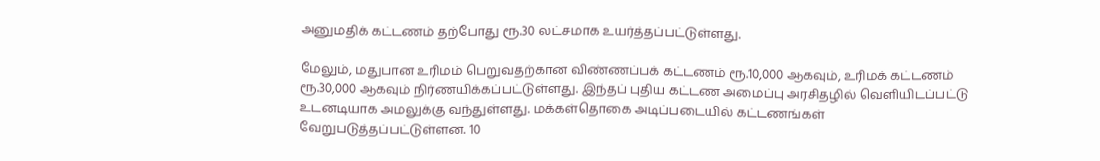அனுமதிக் கட்டணம் தற்போது ரூ.30 லட்சமாக உயர்த்தப்பட்டுள்ளது.

மேலும், மதுபான உரிமம் பெறுவதற்கான விண்ணப்பக் கட்டணம் ரூ.10,000 ஆகவும், உரிமக் கட்டணம் ரூ.30,000 ஆகவும் நிர்ணயிக்கப்பட்டுள்ளது. இந்தப் புதிய கட்டண அமைப்பு அரசிதழில் வெளியிடப்பட்டு உடனடியாக அமலுக்கு வந்துள்ளது. மக்கள்தொகை அடிப்படையில் கட்டணங்கள் வேறுபடுத்தப்பட்டுள்ளன. 10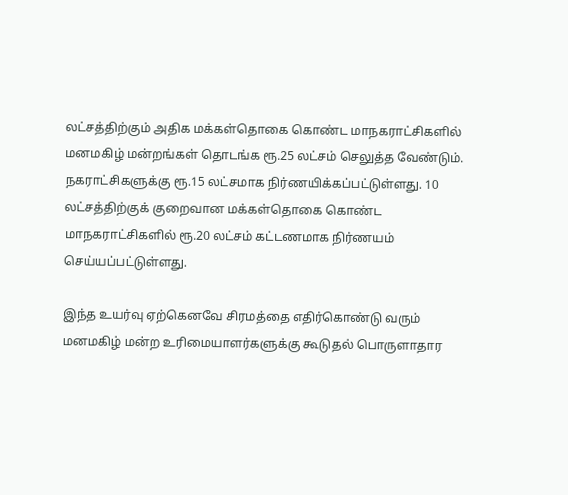லட்சத்திற்கும் அதிக மக்கள்தொகை கொண்ட மாநகராட்சிகளில் மனமகிழ் மன்றங்கள் தொடங்க ரூ.25 லட்சம் செலுத்த வேண்டும். நகராட்சிகளுக்கு ரூ.15 லட்சமாக நிர்ணயிக்கப்பட்டுள்ளது. 10 லட்சத்திற்குக் குறைவான மக்கள்தொகை கொண்ட மாநகராட்சிகளில் ரூ.20 லட்சம் கட்டணமாக நிர்ணயம் செய்யப்பட்டுள்ளது.

இந்த உயர்வு ஏற்கெனவே சிரமத்தை எதிர்கொண்டு வரும் மனமகிழ் மன்ற உரிமையாளர்களுக்கு கூடுதல் பொருளாதார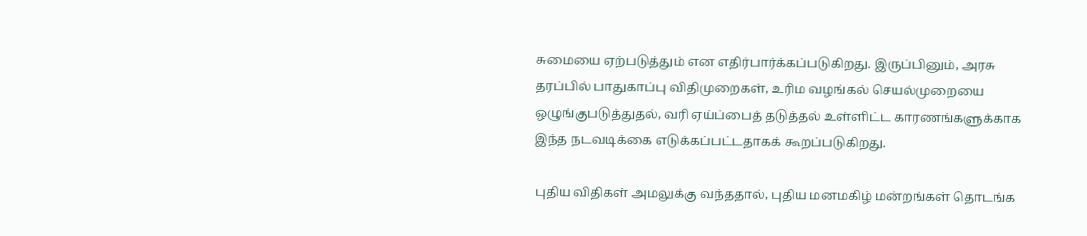சுமையை ஏற்படுத்தும் என எதிர்பார்க்கப்படுகிறது. இருப்பினும், அரசு தரப்பில் பாதுகாப்பு விதிமுறைகள், உரிம வழங்கல் செயல்முறையை ஒழுங்குபடுத்துதல், வரி ஏய்ப்பைத் தடுத்தல் உள்ளிட்ட காரணங்களுக்காக இந்த நடவடிக்கை எடுக்கப்பட்டதாகக் கூறப்படுகிறது.

புதிய விதிகள் அமலுக்கு வந்ததால், புதிய மனமகிழ் மன்றங்கள் தொடங்க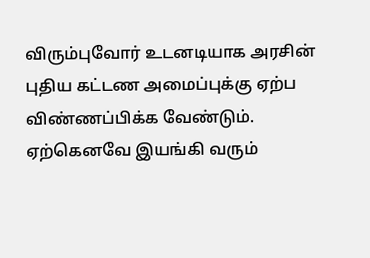விரும்புவோர் உடனடியாக அரசின் புதிய கட்டண அமைப்புக்கு ஏற்ப விண்ணப்பிக்க வேண்டும். ஏற்கெனவே இயங்கி வரும்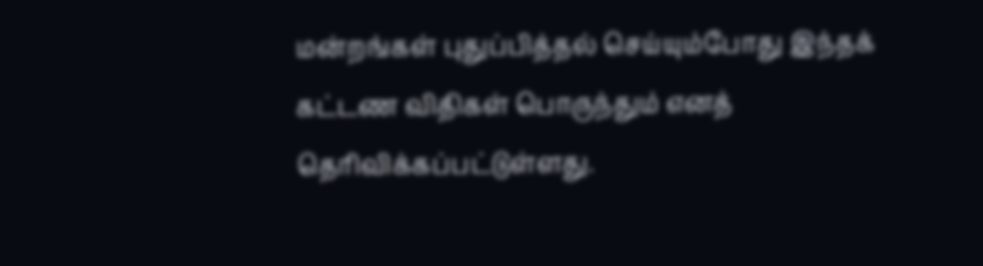மன்றங்கள் புதுப்பித்தல் செய்யும்போது இந்தக் கட்டண விதிகள் பொருந்தும் எனத் தெரிவிக்கப்பட்டுள்ளது.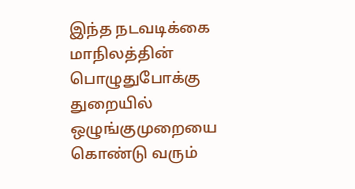இந்த நடவடிக்கை மாநிலத்தின் பொழுதுபோக்கு துறையில் ஒழுங்குமுறையை கொண்டு வரும்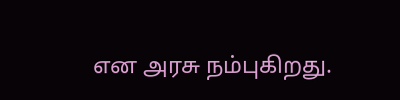என அரசு நம்புகிறது.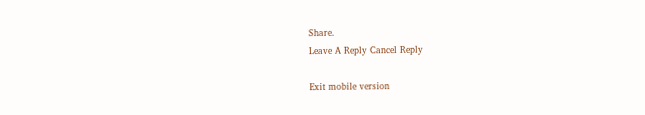Share.
Leave A Reply Cancel Reply

Exit mobile version